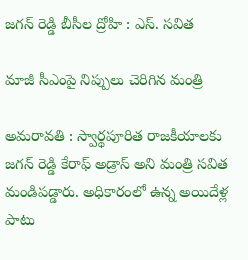జ‌గ‌న్ రెడ్డి బీసీల ద్రోహి : ఎస్. స‌విత

మాజీ సీఎంపై నిప్పులు చెరిగిన మంత్రి

అమ‌రావ‌తి : స్వార్థపూరిత రాజకీయాలకు జగన్ రెడ్డి కేరాఫ్ అడ్రాస్ అని మంత్రి సవిత మండిపడ్డారు. అధికారంలో ఉన్న అయిదేళ్ల పాటు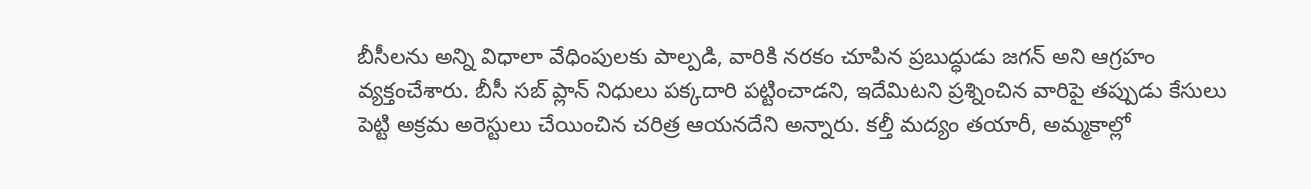బీసీలను అన్ని విధాలా వేధింపులకు పాల్పడి, వారికి నరకం చూపిన ప్రబుద్ధుడు జగన్ అని ఆగ్రహం వ్యక్తంచేశారు. బీసీ సబ్ ప్లాన్ నిధులు పక్కదారి పట్టించాడని, ఇదేమిటని ప్రశ్నించిన వారిపై తప్పుడు కేసులు పెట్టి అక్రమ అరెస్టులు చేయించిన చరిత్ర ఆయనదేని అన్నారు. కల్తీ మద్యం తయారీ, అమ్మకాల్లో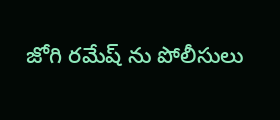జోగి రమేష్ ను పోలీసులు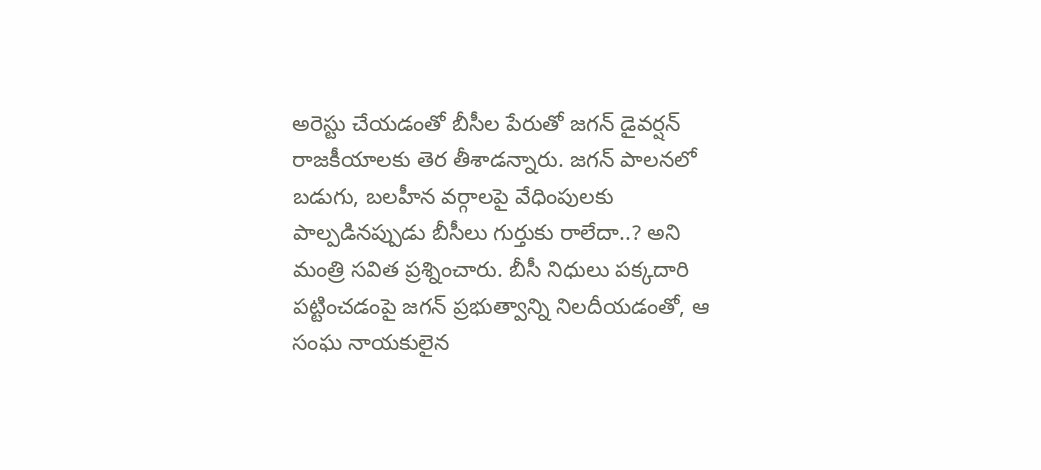అరెస్టు చేయడంతో బీసీల పేరుతో జగన్ డైవర్షన్ రాజకీయాలకు తెర తీశాడన్నారు. జగన్ పాలనలో బడుగు, బలహీన వర్గాలపై వేధింపులకు పాల్పడినప్పుడు బీసీలు గుర్తుకు రాలేదా..? అని మంత్రి సవిత ప్రశ్నించారు. బీసీ నిధులు పక్కదారి పట్టించడంపై జగన్ ప్రభుత్వాన్ని నిలదీయడంతో, ఆ సంఘ నాయకులైన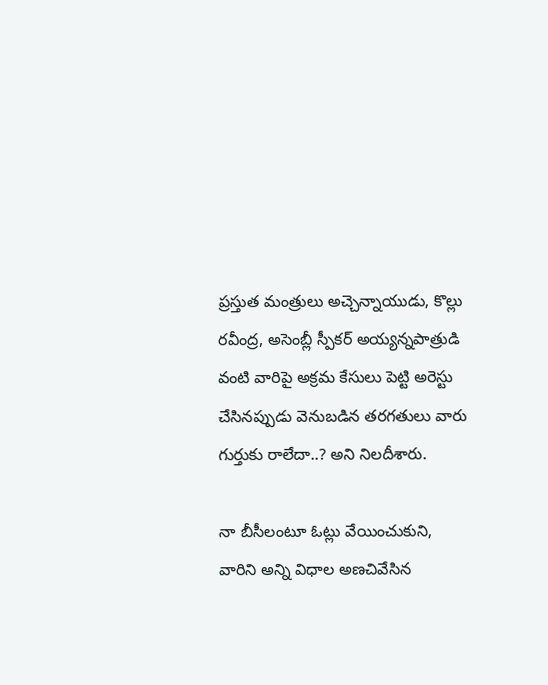ప్రస్తుత మంత్రులు అచ్చెన్నాయుడు, కొల్లు రవీంద్ర, అసెంబ్లీ స్పీకర్ అయ్యన్నపాత్రుడి వంటి వారిపై అక్రమ కేసులు పెట్టి అరెస్టు చేసినప్పుడు వెనుబడిన తరగతులు వారు గుర్తుకు రాలేదా..? అని నిలదీశారు.

నా బీసీలంటూ ఓట్లు వేయించుకుని, వారిని అన్ని విధాల అణచివేసిన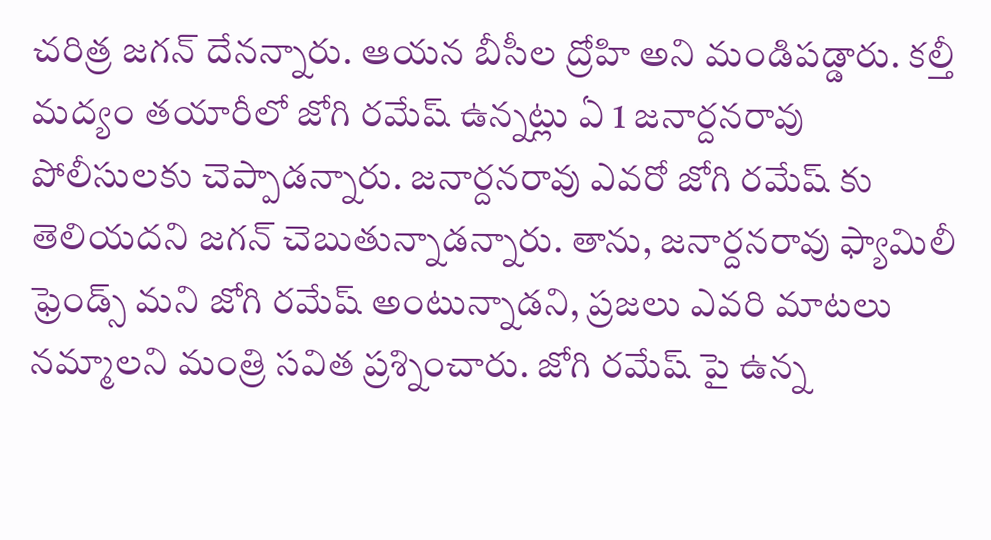చరిత్ర జగన్ దేనన్నారు. ఆయన బీసీల ద్రోహి అని మండిపడ్డారు. కల్తీ మద్యం తయారీలో జోగి రమేష్ ఉన్నట్లు ఏ 1 జనార్దనరావు పోలీసులకు చెప్పాడన్నారు. జనార్దనరావు ఎవరో జోగి రమేష్ కు తెలియదని జగన్ చెబుతున్నాడన్నారు. తాను, జనార్దనరావు ఫ్యామిలీ ఫ్రెండ్స్ మని జోగి రమేష్ అంటున్నాడని, ప్రజలు ఎవరి మాటలు నమ్మాలని మంత్రి సవిత ప్రశ్నించారు. జోగి రమేష్ పై ఉన్న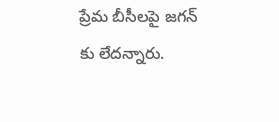ప్రేమ బీసీలపై జగన్ కు లేదన్నారు.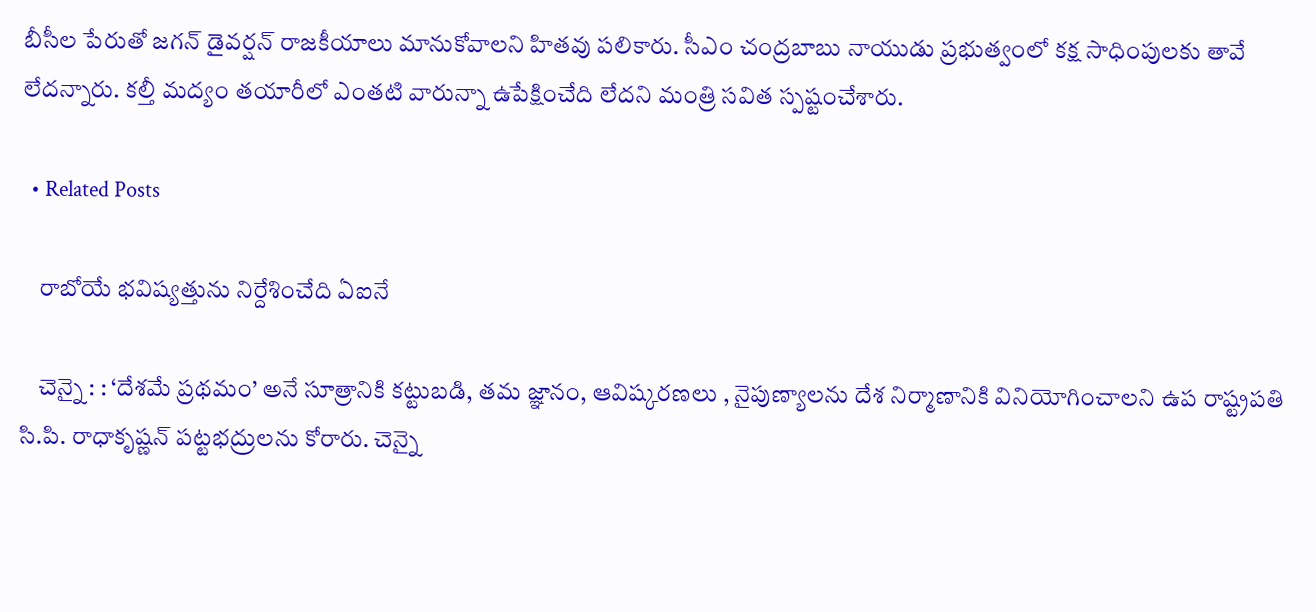బీసీల పేరుతో జగన్ డైవర్షన్ రాజకీయాలు మానుకోవాలని హితవు పలికారు. సీఎం చంద్రబాబు నాయుడు ప్రభుత్వంలో కక్ష సాధింపులకు తావే లేదన్నారు. కల్తీ మద్యం తయారీలో ఎంతటి వారున్నా ఉపేక్షించేది లేదని మంత్రి సవిత స్పష్టంచేశారు.

  • Related Posts

    రాబోయే భ‌విష్య‌త్తును నిర్దేశించేది ఏఐనే

    చెన్నై : : ‘దేశమే ప్రథమం’ అనే సూత్రానికి కట్టుబడి, తమ జ్ఞానం, ఆవిష్కరణలు , నైపుణ్యాలను దేశ నిర్మాణానికి వినియోగించాలని ఉప రాష్ట్రపతి సి.పి. రాధాకృష్ణన్ పట్టభద్రులను కోరారు. చెన్నై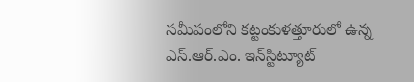సమీపంలోని కట్టంకుళత్తూరులో ఉన్న ఎస్.ఆర్.ఎం. ఇన్‌స్టిట్యూట్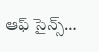ఆఫ్ సైన్స్…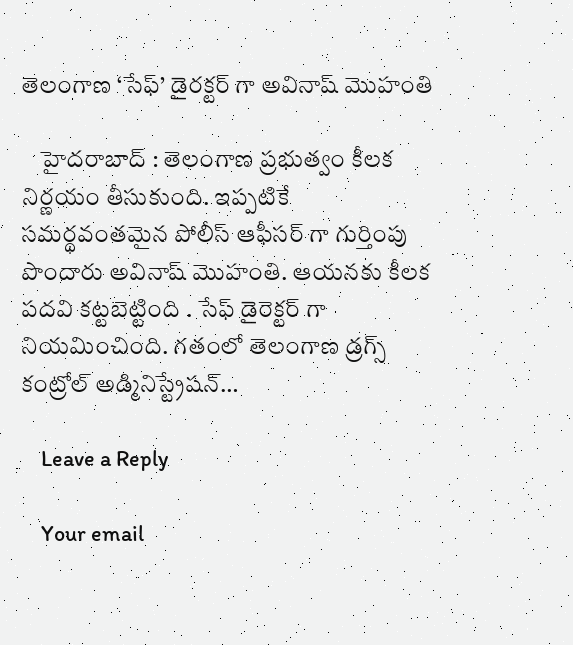తెలంగాణ ‘సేఫ్’ డైర‌క్ట‌ర్ గా అవినాష్ మొహంతి

    హైద‌రాబాద్ : తెలంగాణ ప్ర‌భుత్వం కీల‌క నిర్ణ‌యం తీసుకుంది. ఇప్ప‌టికే స‌మ‌ర్థ‌వంత‌మైన పోలీస్ ఆఫీస‌ర్ గా గుర్తింపు పొందారు అవినాష్ మొహంతి. ఆయ‌న‌కు కీల‌క ప‌ద‌వి క‌ట్ట‌బెట్టింది . సేఫ్ డైరెక్ట‌ర్ గా నియ‌మించింది. గతంలో తెలంగాణ డ్రగ్స్ కంట్రోల్ అడ్మినిస్ట్రేషన్…

    Leave a Reply

    Your email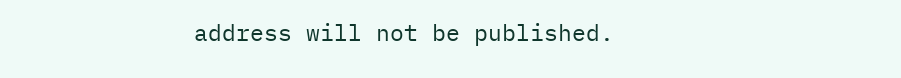address will not be published.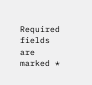Required fields are marked *